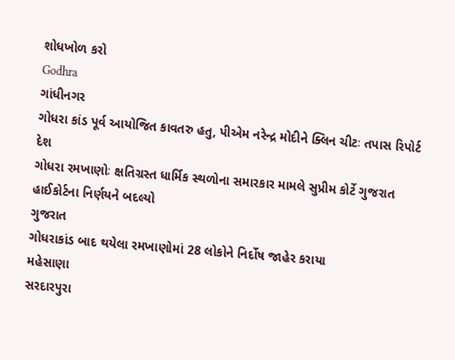શોધખોળ કરો
Godhra
ગાંધીનગર
ગોધરા કાંડ પૂર્વ આયોજિત કાવતરુ હતુ, પીએમ નરેન્દ્ર મોદીને ક્લિન ચીટઃ તપાસ રિપોર્ટ
દેશ
ગોધરા રમખાણોઃ ક્ષતિગ્રસ્ત ધાર્મિક સ્થળોના સમારકાર મામલે સુપ્રીમ કોર્ટે ગુજરાત હાઈકોર્ટના નિર્ણયને બદલ્યો
ગુજરાત
ગોધરાકાંડ બાદ થયેલા રમખાણોમાં 28 લોકોને નિર્દોષ જાહેર કરાયા
મહેસાણા
સરદારપુરા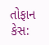તોફાન કેસ: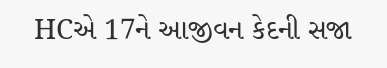HCએ 17ને આજીવન કેદની સજા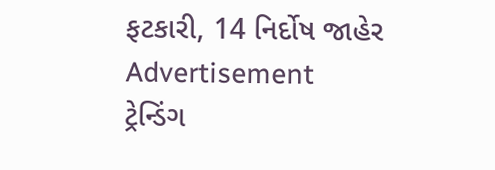ફટકારી, 14 નિર્દોષ જાહેર
Advertisement
ટ્રેન્ડિંગ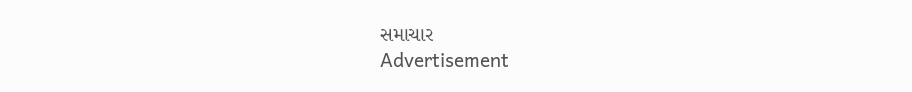સમાચાર
Advertisement